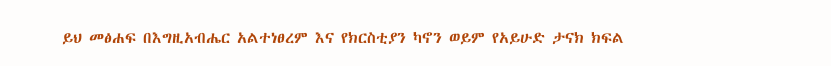ይህ መፅሐፍ በእግዚአብሔር አልተነፀረም እና የክርስቲያን ካኖን ወይም የአይሁድ ታናክ ክፍል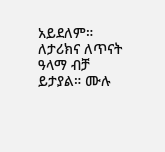አይደለም። ለታሪክና ለጥናት ዓላማ ብቻ ይታያል። ሙሉ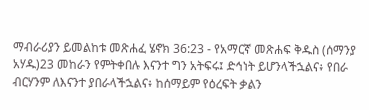ማብራሪያን ይመልከቱ መጽሐፈ ሄኖክ 36:23 - የአማርኛ መጽሐፍ ቅዱስ (ሰማንያ አሃዱ)23 መከራን የምትቀበሉ እናንተ ግን አትፍሩ፤ ድኅነት ይሆንላችኋልና፥ የበራ ብርሃንም ለእናንተ ያበራላችኋልና፥ ከሰማይም የዕረፍት ቃልን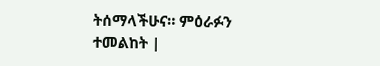ትሰማላችሁና። ምዕራፉን ተመልከት |